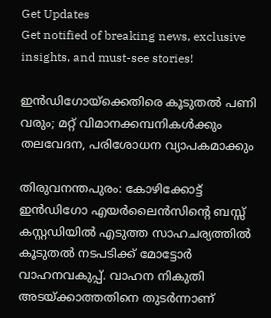Get Updates
Get notified of breaking news, exclusive insights, and must-see stories!

ഇന്‍ഡിഗോയ്‌ക്കെതിരെ കൂടുതല്‍ പണി വരും; മറ്റ് വിമാനക്കമ്പനികള്‍ക്കും തലവേദന, പരിശോധന വ്യാപകമാക്കും

തിരുവനന്തപുരം: കോഴിക്കോട്ട് ഇന്‍ഡിഗോ എയര്‍ലൈന്‍സിന്റെ ബസ്സ് കസ്റ്റഡിയില്‍ എടുത്ത സാഹചര്യത്തില്‍ കൂടുതല്‍ നടപടിക്ക് മോട്ടോര്‍ വാഹനവകുപ്പ്. വാഹന നികുതി അടയ്ക്കാത്തതിനെ തുടര്‍ന്നാണ്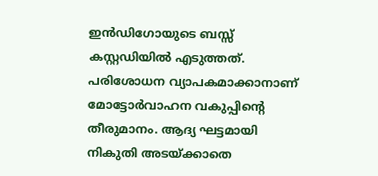ഇന്‍ഡിഗോയുടെ ബസ്സ് കസ്റ്റഡിയില്‍ എടുത്തത്. പരിശോധന വ്യാപകമാക്കാനാണ് മോട്ടോര്‍വാഹന വകുപ്പിന്റെ തീരുമാനം. ആദ്യ ഘട്ടമായി നികുതി അടയ്ക്കാതെ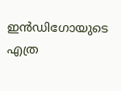ഇന്‍ഡിഗോയുടെ എത്ര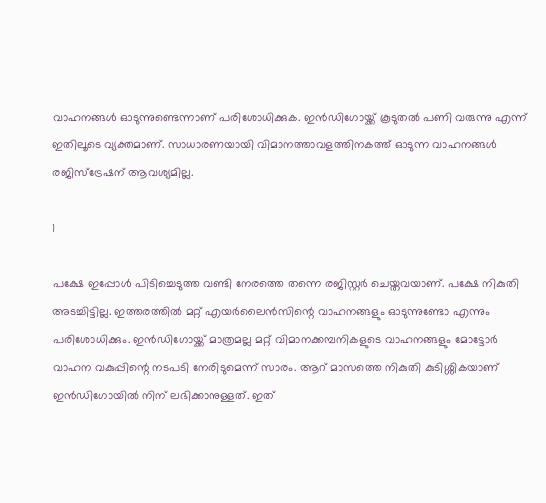വാഹനങ്ങള്‍ ഓടുന്നുണ്ടെന്നാണ് പരിശോധിക്കുക. ഇന്‍ഡിഗോയ്ക്ക് കൂടുതല്‍ പണി വരുന്നു എന്ന് ഇതിലൂടെ വ്യക്തമാണ്. സാധാരണയായി വിമാനത്താവളത്തിനകത്ത് ഓടുന്ന വാഹനങ്ങള്‍ രജിസ്‌ട്രേഷന് ആവശ്യമില്ല.

1

പക്ഷേ ഇപ്പോള്‍ പിടിച്ചെടുത്ത വണ്ടി നേരത്തെ തന്നെ രജിസ്റ്റര്‍ ചെയ്തവയാണ്. പക്ഷേ നികുതി അടച്ചിട്ടില്ല. ഇത്തരത്തില്‍ മറ്റ് എയര്‍ലൈന്‍സിന്റെ വാഹനങ്ങളും ഓടുന്നുണ്ടോ എന്നും പരിശോധിക്കും. ഇന്‍ഡിഗോയ്ക്ക് മാത്രമല്ല മറ്റ് വിമാനക്കമ്പനികളുടെ വാഹനങ്ങളും മോട്ടോര്‍ വാഹന വകുപ്പിന്റെ നടപടി നേരിടുമെന്ന് സാരം. ആറ് മാസത്തെ നികുതി കുടിശ്ശികയാണ് ഇന്‍ഡിഗോയില്‍ നിന് ലഭിക്കാനുള്ളത്. ഇത്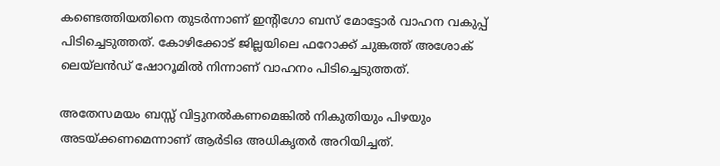കണ്ടെത്തിയതിനെ തുടര്‍ന്നാണ് ഇന്റിഗോ ബസ് മോട്ടോര്‍ വാഹന വകുപ്പ് പിടിച്ചെടുത്തത്. കോഴിക്കോട് ജില്ലയിലെ ഫറോക്ക് ചുങ്കത്ത് അശോക് ലെയ്‌ലന്‍ഡ് ഷോറൂമില്‍ നിന്നാണ് വാഹനം പിടിച്ചെടുത്തത്.

അതേസമയം ബസ്സ് വിട്ടുനല്‍കണമെങ്കില്‍ നികുതിയും പിഴയും അടയ്ക്കണമെന്നാണ് ആര്‍ടിഒ അധികൃതര്‍ അറിയിച്ചത്.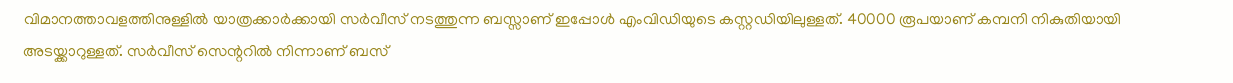വിമാനത്താവളത്തിനുള്ളില്‍ യാത്രക്കാര്‍ക്കായി സര്‍വീസ് നടത്തുന്ന ബസ്സാണ് ഇപ്പോള്‍ എംവിഡിയുടെ കസ്റ്റഡിയിലുള്ളത്. 40000 രൂപയാണ് കമ്പനി നികുതിയായി അടയ്ക്കാറുള്ളത്. സര്‍വീസ് സെന്ററില്‍ നിന്നാണ് ബസ്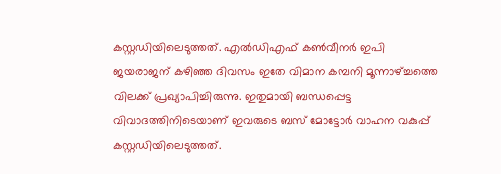കസ്റ്റഡിയിലെടുത്തത്. എല്‍ഡിഎഫ് കണ്‍വീനര്‍ ഇപി ജയരാജന് കഴിഞ്ഞ ദിവസം ഇതേ വിമാന കമ്പനി മൂന്നാഴ്ച്ചത്തെ വിലക്ക് പ്രഖ്യാപിച്ചിരുന്നു. ഇതുമായി ബന്ധപ്പെട്ട വിവാദത്തിനിടെയാണ് ഇവരുടെ ബസ് മോട്ടോര്‍ വാഹന വകുപ്പ് കസ്റ്റഡിയിലെടുത്തത്.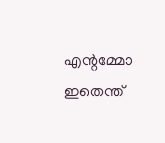എന്റമ്മോ ഇതെന്ത്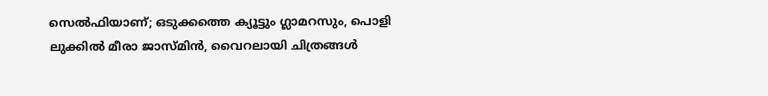സെല്‍ഫിയാണ്; ഒടുക്കത്തെ ക്യൂട്ടും ഗ്ലാമറസും, പൊളി ലുക്കില്‍ മീരാ ജാസ്മിന്‍, വൈറലായി ചിത്രങ്ങള്‍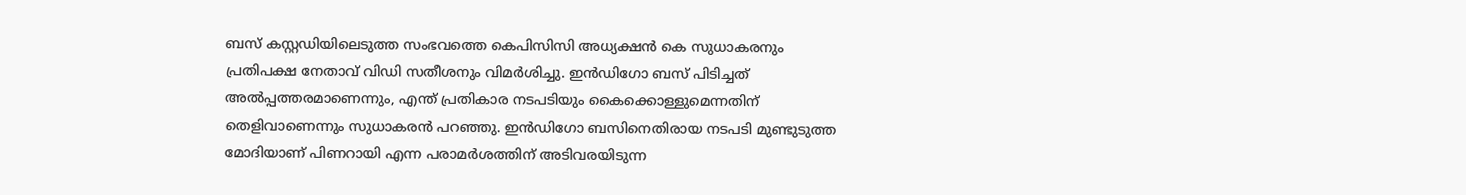ബസ് കസ്റ്റഡിയിലെടുത്ത സംഭവത്തെ കെപിസിസി അധ്യക്ഷന്‍ കെ സുധാകരനും പ്രതിപക്ഷ നേതാവ് വിഡി സതീശനും വിമര്‍ശിച്ചു. ഇന്‍ഡിഗോ ബസ് പിടിച്ചത് അല്‍പ്പത്തരമാണെന്നും, എന്ത് പ്രതികാര നടപടിയും കൈക്കൊള്ളുമെന്നതിന് തെളിവാണെന്നും സുധാകരന്‍ പറഞ്ഞു. ഇന്‍ഡിഗോ ബസിനെതിരായ നടപടി മുണ്ടുടുത്ത മോദിയാണ് പിണറായി എന്ന പരാമര്‍ശത്തിന് അടിവരയിടുന്ന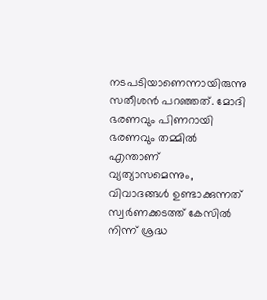നടപടിയാണെന്നായിരുന്നു സതീശന്‍ പറഞ്ഞത്. മോദി ഭരണവും പിണറായി ഭരണവും തമ്മില്‍ എന്താണ് വ്യത്യാസമെന്നും, വിവാദങ്ങള്‍ ഉണ്ടാക്കുന്നത് സ്വര്‍ണക്കടത്ത് കേസില്‍ നിന്ന് ശ്രദ്ധ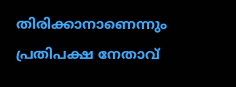തിരിക്കാനാണെന്നും പ്രതിപക്ഷ നേതാവ്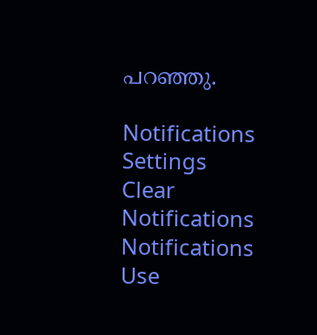പറഞ്ഞു.

Notifications
Settings
Clear Notifications
Notifications
Use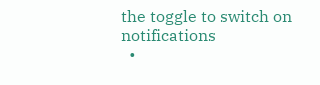the toggle to switch on notifications
  •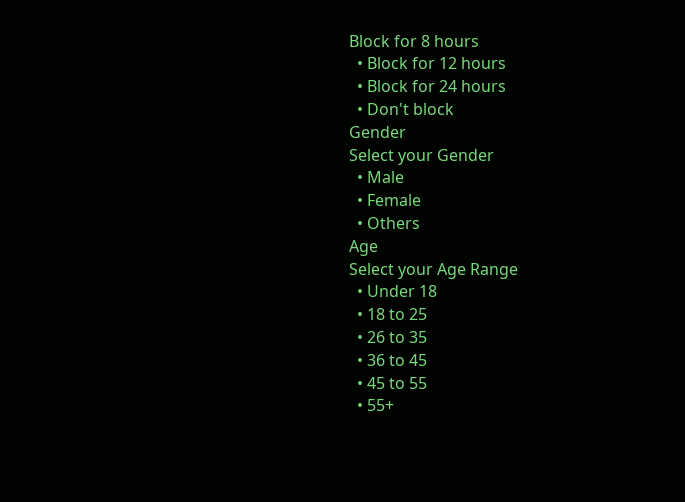Block for 8 hours
  • Block for 12 hours
  • Block for 24 hours
  • Don't block
Gender
Select your Gender
  • Male
  • Female
  • Others
Age
Select your Age Range
  • Under 18
  • 18 to 25
  • 26 to 35
  • 36 to 45
  • 45 to 55
  • 55+